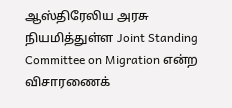ஆஸ்திரேலிய அரசு நியமித்துள்ள Joint Standing Committee on Migration என்ற விசாரணைக்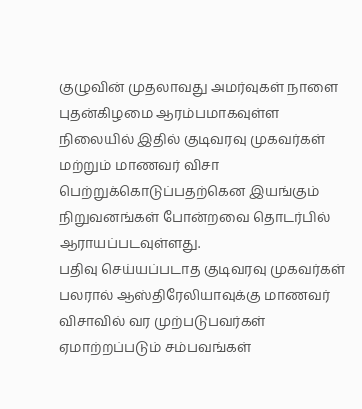குழுவின் முதலாவது அமர்வுகள் நாளை புதன்கிழமை ஆரம்பமாகவுள்ள நிலையில் இதில் குடிவரவு முகவர்கள் மற்றும் மாணவர் விசா பெற்றுக்கொடுப்பதற்கென இயங்கும் நிறுவனங்கள் போன்றவை தொடர்பில் ஆராயப்படவுள்ளது.
பதிவு செய்யப்படாத குடிவரவு முகவர்கள் பலரால் ஆஸ்திரேலியாவுக்கு மாணவர் விசாவில் வர முற்படுபவர்கள் ஏமாற்றப்படும் சம்பவங்கள்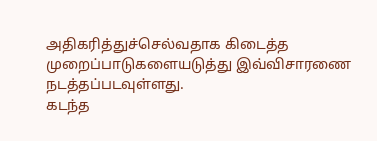அதிகரித்துச்செல்வதாக கிடைத்த முறைப்பாடுகளையடுத்து இவ்விசாரணை நடத்தப்படவுள்ளது.
கடந்த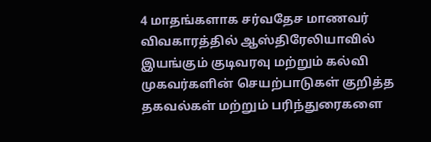4 மாதங்களாக சர்வதேச மாணவர் விவகாரத்தில் ஆஸ்திரேலியாவில் இயங்கும் குடிவரவு மற்றும் கல்வி முகவர்களின் செயற்பாடுகள் குறித்த தகவல்கள் மற்றும் பரிந்துரைகளை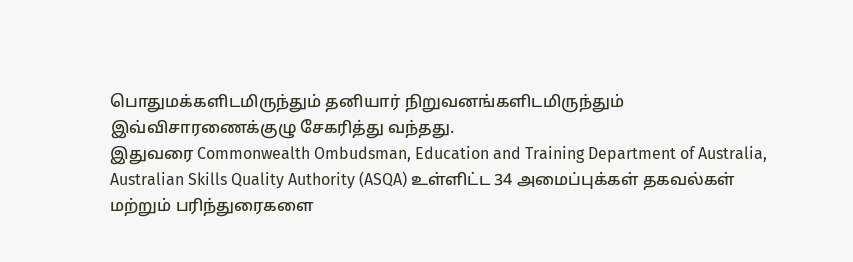பொதுமக்களிடமிருந்தும் தனியார் நிறுவனங்களிடமிருந்தும் இவ்விசாரணைக்குழு சேகரித்து வந்தது.
இதுவரை Commonwealth Ombudsman, Education and Training Department of Australia, Australian Skills Quality Authority (ASQA) உள்ளிட்ட 34 அமைப்புக்கள் தகவல்கள் மற்றும் பரிந்துரைகளை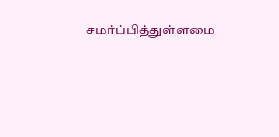சமர்ப்பித்துள்ளமை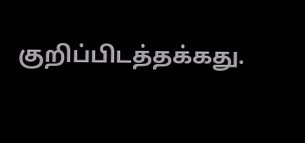குறிப்பிடத்தக்கது.